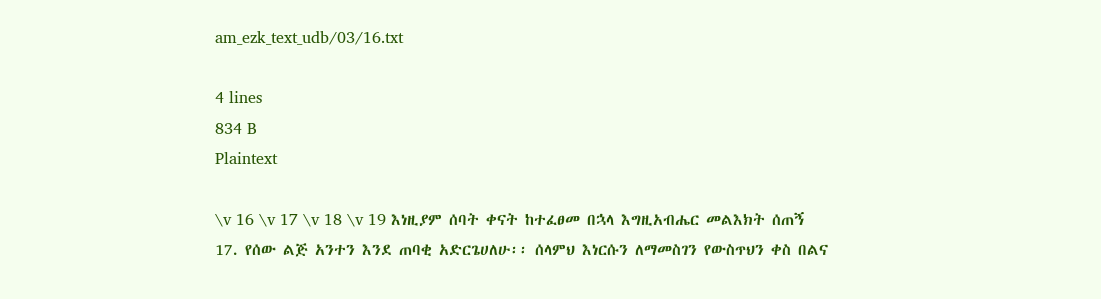am_ezk_text_udb/03/16.txt

4 lines
834 B
Plaintext

\v 16 \v 17 \v 18 \v 19 እነዚያም ሰባት ቀናት ከተፈፀመ በኋላ እግዚአብሔር መልእክት ሰጠኝ
17. የሰው ልጅ አንተን እንደ ጠባቂ አድርጌሀለሁ፡፡ ሰላምህ እነርሱን ለማመስገን የውስጥህን ቀስ በልና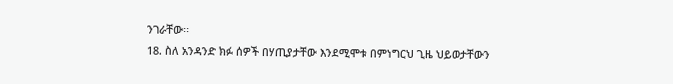ንገራቸው፡፡
18. ስለ አንዳንድ ክፉ ሰዎች በሃጢያታቸው እንደሚሞቱ በምነግርህ ጊዜ ህይወታቸውን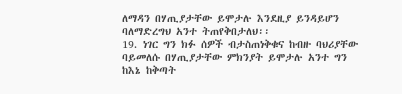ለማዳን በሃጢያታቸው ይሞታሉ እንደዚያ ይንዳይሆን ባለማድረግህ አንተ ትጠየቅበታለህ፡፡
19. ነገር ግን ክፉ ሰዎች ብታስጠነቅቁና ከብዙ ባህሪያቸው ባይመለሱ በሃጢያታቸው ምክንያት ይሞታሉ አንተ ግን ከእኔ ከቅጣት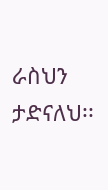ራስህን ታድናለህ፡፡